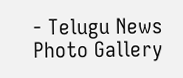- Telugu News Photo Gallery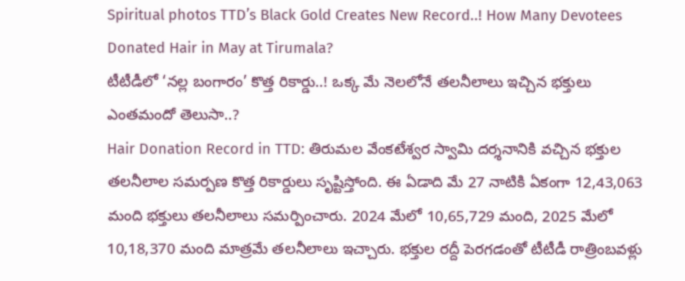Spiritual photos TTD’s Black Gold Creates New Record..! How Many Devotees Donated Hair in May at Tirumala?
టీటీడీలో ‘నల్ల బంగారం’ కొత్త రికార్డు..! ఒక్క మే నెలలోనే తలనీలాలు ఇచ్చిన భక్తులు ఎంతమందో తెలుసా..?
Hair Donation Record in TTD: తిరుమల వేంకటేశ్వర స్వామి దర్శనానికి వచ్చిన భక్తుల తలనీలాల సమర్పణ కొత్త రికార్డులు సృష్టిస్తోంది. ఈ ఏడాది మే 27 నాటికి ఏకంగా 12,43,063 మంది భక్తులు తలనీలాలు సమర్పించారు. 2024 మేలో 10,65,729 మంది, 2025 మేలో 10,18,370 మంది మాత్రమే తలనీలాలు ఇచ్చారు. భక్తుల రద్దీ పెరగడంతో టీటీడీ రాత్రింబవళ్లు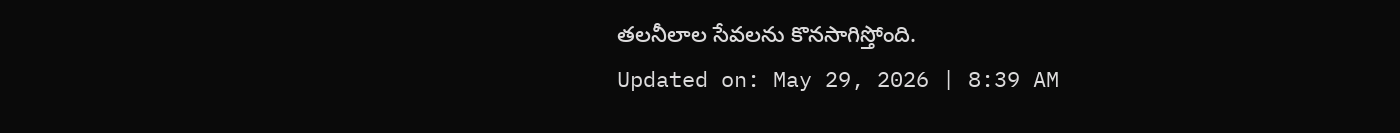తలనీలాల సేవలను కొనసాగిస్తోంది.
Updated on: May 29, 2026 | 8:39 AM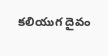కలియుగ దైవం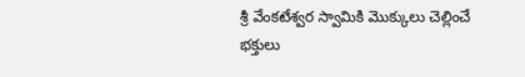శ్రీ వేంకటేశ్వర స్వామికి మొక్కులు చెల్లించే భక్తులు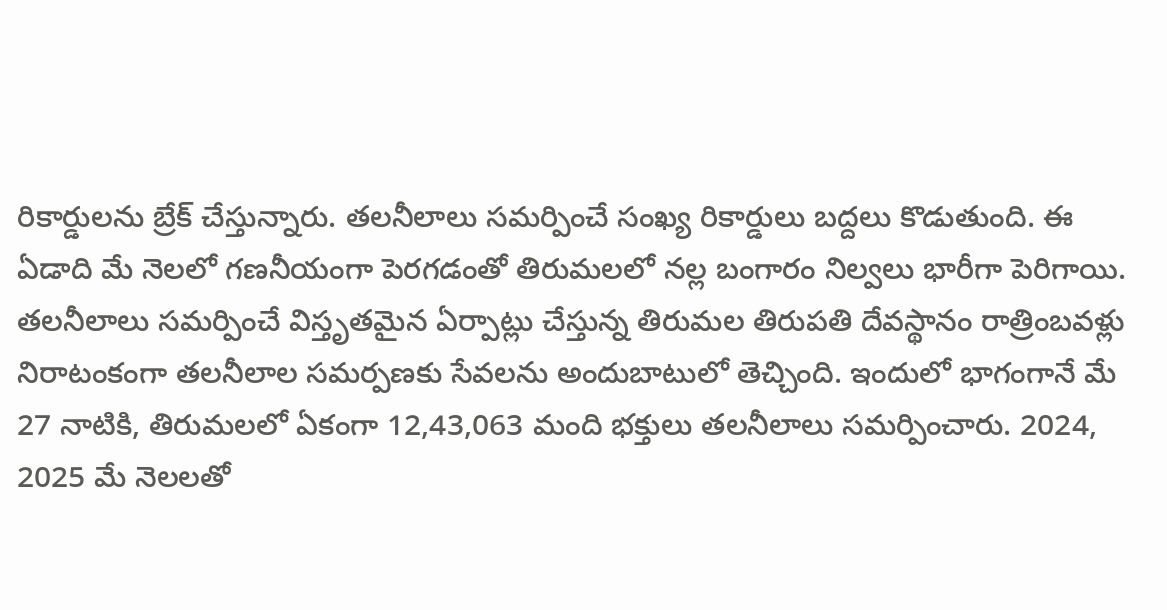రికార్డులను బ్రేక్ చేస్తున్నారు. తలనీలాలు సమర్పించే సంఖ్య రికార్డులు బద్దలు కొడుతుంది. ఈ ఏడాది మే నెలలో గణనీయంగా పెరగడంతో తిరుమలలో నల్ల బంగారం నిల్వలు భారీగా పెరిగాయి. తలనీలాలు సమర్పించే విస్తృతమైన ఏర్పాట్లు చేస్తున్న తిరుమల తిరుపతి దేవస్థానం రాత్రింబవళ్లు నిరాటంకంగా తలనీలాల సమర్పణకు సేవలను అందుబాటులో తెచ్చింది. ఇందులో భాగంగానే మే 27 నాటికి, తిరుమలలో ఏకంగా 12,43,063 మంది భక్తులు తలనీలాలు సమర్పించారు. 2024, 2025 మే నెలలతో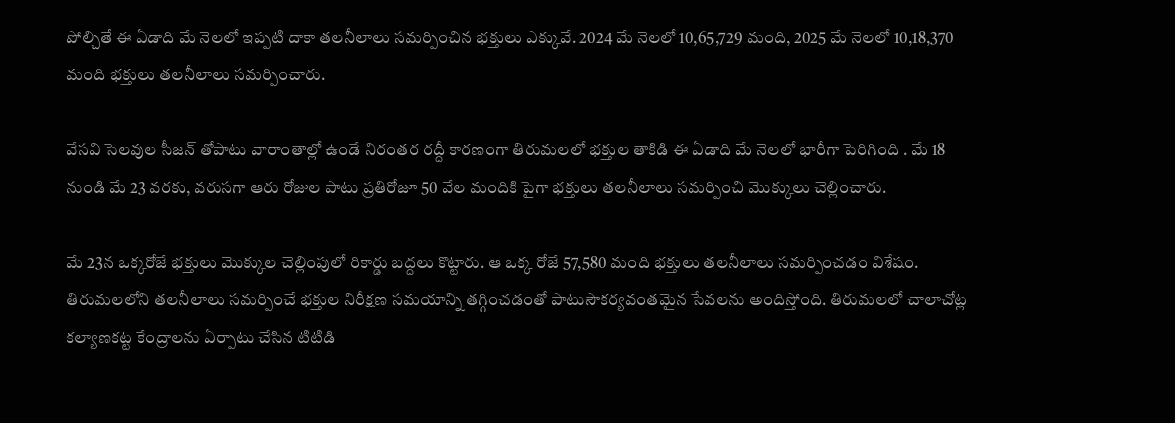పోల్చితే ఈ ఏడాది మే నెలలో ఇప్పటి దాకా తలనీలాలు సమర్పించిన భక్తులు ఎక్కువే. 2024 మే నెలలో 10,65,729 మంది, 2025 మే నెలలో 10,18,370 మంది భక్తులు తలనీలాలు సమర్పించారు.

వేసవి సెలవుల సీజన్ తోపాటు వారాంతాల్లో ఉండే నిరంతర రద్దీ కారణంగా తిరుమలలో భక్తుల తాకిడి ఈ ఏడాది మే నెలలో భారీగా పెరిగింది . మే 18 నుండి మే 23 వరకు, వరుసగా ఆరు రోజుల పాటు ప్రతిరోజూ 50 వేల మందికి పైగా భక్తులు తలనీలాలు సమర్పించి మొక్కులు చెల్లించారు.

మే 23న ఒక్కరోజే భక్తులు మొక్కుల చెల్లింపులో రికార్డు బద్దలు కొట్టారు. ఆ ఒక్క రోజే 57,580 మంది భక్తులు తలనీలాలు సమర్పించడం విశేషం. తిరుమలలోని తలనీలాలు సమర్పించే భక్తుల నిరీక్షణ సమయాన్ని తగ్గించడంతో పాటుసౌకర్యవంతమైన సేవలను అందిస్తోంది. తిరుమలలో చాలాచోట్ల కల్యాణకట్ట కేంద్రాలను ఏర్పాటు చేసిన టిటిడి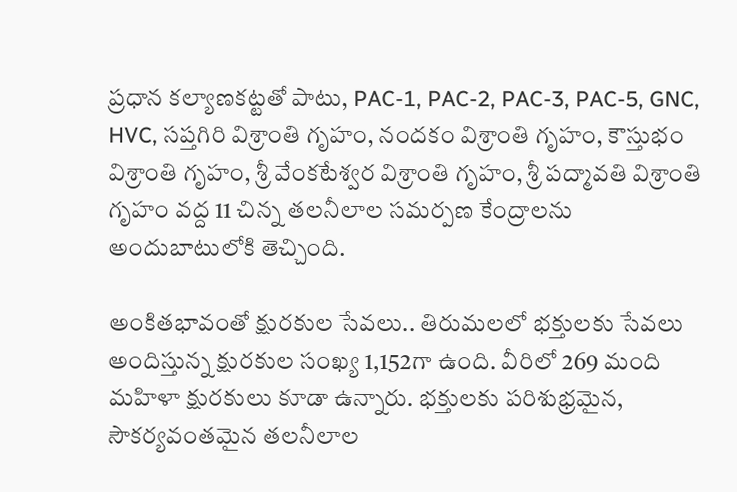ప్రధాన కల్యాణకట్టతో పాటు, PAC-1, PAC-2, PAC-3, PAC-5, GNC, HVC, సప్తగిరి విశ్రాంతి గృహం, నందకం విశ్రాంతి గృహం, కౌస్తుభం విశ్రాంతి గృహం, శ్రీ వేంకటేశ్వర విశ్రాంతి గృహం, శ్రీ పద్మావతి విశ్రాంతి గృహం వద్ద 11 చిన్న తలనీలాల సమర్పణ కేంద్రాలను అందుబాటులోకి తెచ్చింది.

అంకితభావంతో క్షురకుల సేవలు.. తిరుమలలో భక్తులకు సేవలు అందిస్తున్న క్షురకుల సంఖ్య 1,152గా ఉంది. వీరిలో 269 మంది మహిళా క్షురకులు కూడా ఉన్నారు. భక్తులకు పరిశుభ్రమైన, సౌకర్యవంతమైన తలనీలాల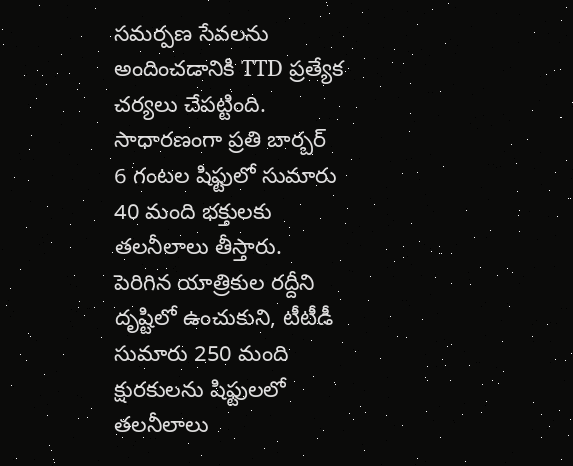సమర్పణ సేవలను అందించడానికి TTD ప్రత్యేక చర్యలు చేపట్టింది. సాధారణంగా ప్రతి బార్బర్ 6 గంటల షిఫ్టులో సుమారు 40 మంది భక్తులకు తలనీలాలు తీస్తారు. పెరిగిన యాత్రికుల రద్దీని దృష్టిలో ఉంచుకుని, టీటీడీ సుమారు 250 మంది క్షురకులను షిఫ్టులలో తలనీలాలు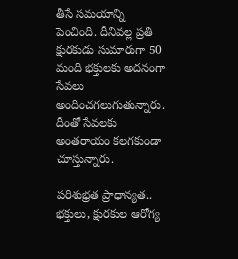తీసే సమయాన్ని పెంచింది. దీనివల్ల ప్రతి క్షురకుడు సుమారుగా 50 మంది భక్తులకు అదనంగా సేవలు అందించగలుగుతున్నారు. దీంతో సేవలకు అంతరాయం కలగకుండా చూస్తున్నారు.

పరిశుభ్రత ప్రాధాన్యత.. భక్తులు, క్షురకుల ఆరోగ్య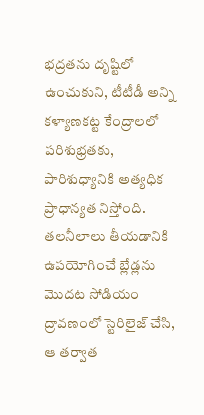భద్రతను దృష్టిలో ఉంచుకుని, టీటీడీ అన్ని కళ్యాణకట్ట కేంద్రాలలో పరిశుభ్రతకు, పారిశుధ్యానికి అత్యధిక ప్రాధాన్యత నిస్తోంది. తలనీలాలు తీయడానికి ఉపయోగించే బ్లేడ్లను మొదట సోడియం ద్రావణంలో స్టెరిలైజ్ చేసి, ఆ తర్వాత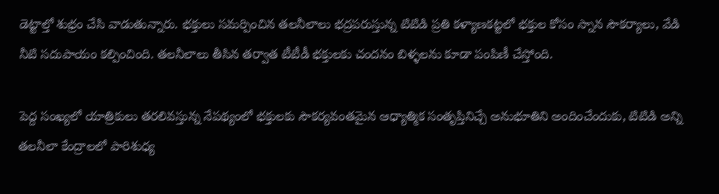డెట్టాల్తో శుభ్రం చేసి వాడుతున్నారు. భక్తులు సమర్పించిన తలనీలాలు భద్రపరుస్తున్న టిటిడి ప్రతి కళ్యాణకట్టలో భక్తుల కోసం స్నాన సౌకర్యాలు, వేడి నీటి సదుపాయం కల్పించింది. తలనీలాలు తీసిన తర్వాత టీటీడీ భక్తులకు చందనం బిళ్ళలను కూడా పంపిణీ చేస్తోంది.

పెద్ద సంఖ్యలో యాత్రికులు తరలివస్తున్న నేపథ్యంలో భక్తులకు సౌకర్యవంతమైన ఆధ్యాత్మిక సంతృప్తినిచ్చే అనుభూతిని అందించేందుకు, టిటిడి అన్ని తలనీలా కేంద్రాలలో పారిశుధ్య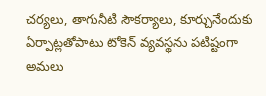చర్యలు, తాగునీటి సౌకర్యాలు, కూర్చునేందుకు ఏర్పాట్లతోపాటు టోకెన్ వ్యవస్థను పటిష్టంగా అమలు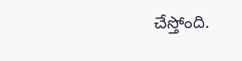చేస్తోంది.